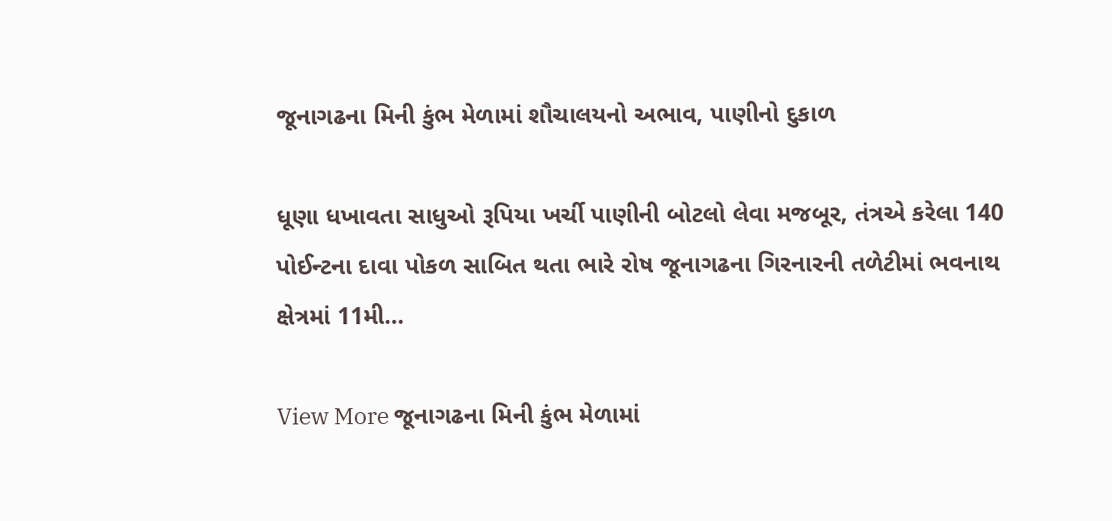જૂનાગઢના મિની કુંભ મેળામાં શૌચાલયનો અભાવ, પાણીનો દુકાળ

ધૂણા ધખાવતા સાધુઓ રૂપિયા ખર્ચી પાણીની બોટલો લેવા મજબૂર, તંત્રએ કરેલા 140 પોઈન્ટના દાવા પોકળ સાબિત થતા ભારે રોષ જૂનાગઢના ગિરનારની તળેટીમાં ભવનાથ ક્ષેત્રમાં 11મી…

View More જૂનાગઢના મિની કુંભ મેળામાં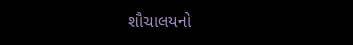શૌચાલયનો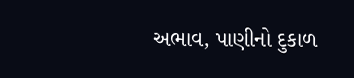અભાવ, પાણીનો દુકાળ